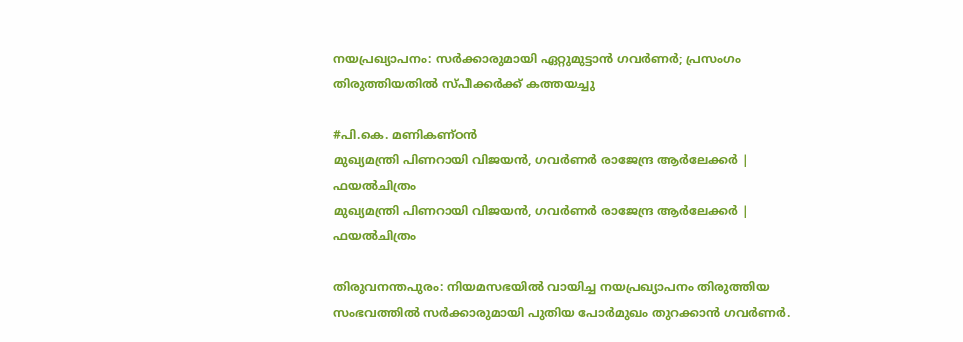നയപ്രഖ്യാപനം: സർക്കാരുമായി ഏറ്റുമുട്ടാൻ ഗവർണർ; പ്രസംഗം തിരുത്തിയതിൽ സ്പീക്കർക്ക് കത്തയച്ചു

#പി.കെ. മണികണ്ഠന്‍
മുഖ്യമന്ത്രി പിണറായി വിജയന്‍, ഗവര്‍ണര്‍ രാജേന്ദ്ര ആര്‍ലേക്കര്‍ | ഫയല്‍ചിത്രം
മുഖ്യമന്ത്രി പിണറായി വിജയന്‍, ഗവര്‍ണര്‍ രാജേന്ദ്ര ആര്‍ലേക്കര്‍ | ഫയല്‍ചിത്രം

തിരുവനന്തപുരം: നിയമസഭയിൽ വായിച്ച നയപ്രഖ്യാപനം തിരുത്തിയ സംഭവത്തിൽ സർക്കാരുമായി പുതിയ പോർമുഖം തുറക്കാൻ ഗവർണർ.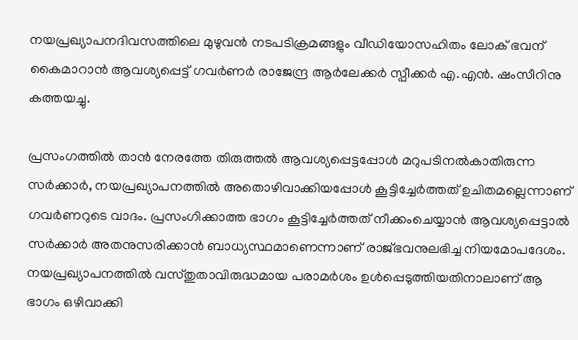നയപ്രഖ്യാപനദിവസത്തിലെ മുഴുവൻ നടപടിക്രമങ്ങളും വീഡിയോസഹിതം ലോക് ഭവന് കൈമാറാൻ ആവശ്യപ്പെട്ട് ഗവർണർ രാജേന്ദ്ര ആർലേക്കർ സ്പീക്കർ എ.എൻ. ഷംസീറിനു കത്തയച്ചു.

പ്രസംഗത്തിൽ താൻ നേരത്തേ തിരുത്തൽ ആവശ്യപ്പെട്ടപ്പോൾ മറുപടിനൽകാതിരുന്ന സർക്കാർ, നയപ്രഖ്യാപനത്തിൽ അതൊഴിവാക്കിയപ്പോൾ കൂട്ടിച്ചേർത്തത് ഉചിതമല്ലെന്നാണ് ഗവർണറുടെ വാദം. പ്രസംഗിക്കാത്ത ഭാഗം കൂട്ടിച്ചേർത്തത് നീക്കംചെയ്യാൻ ആവശ്യപ്പെട്ടാൽ സർക്കാർ അതനുസരിക്കാൻ ബാധ്യസ്ഥമാണെന്നാണ് രാജ്ഭവനുലഭിച്ച നിയമോപദേശം. നയപ്രഖ്യാപനത്തിൽ വസ്തുതാവിരുദ്ധമായ പരാമർശം ഉൾപ്പെടുത്തിയതിനാലാണ് ആ ഭാഗം ഒഴിവാക്കി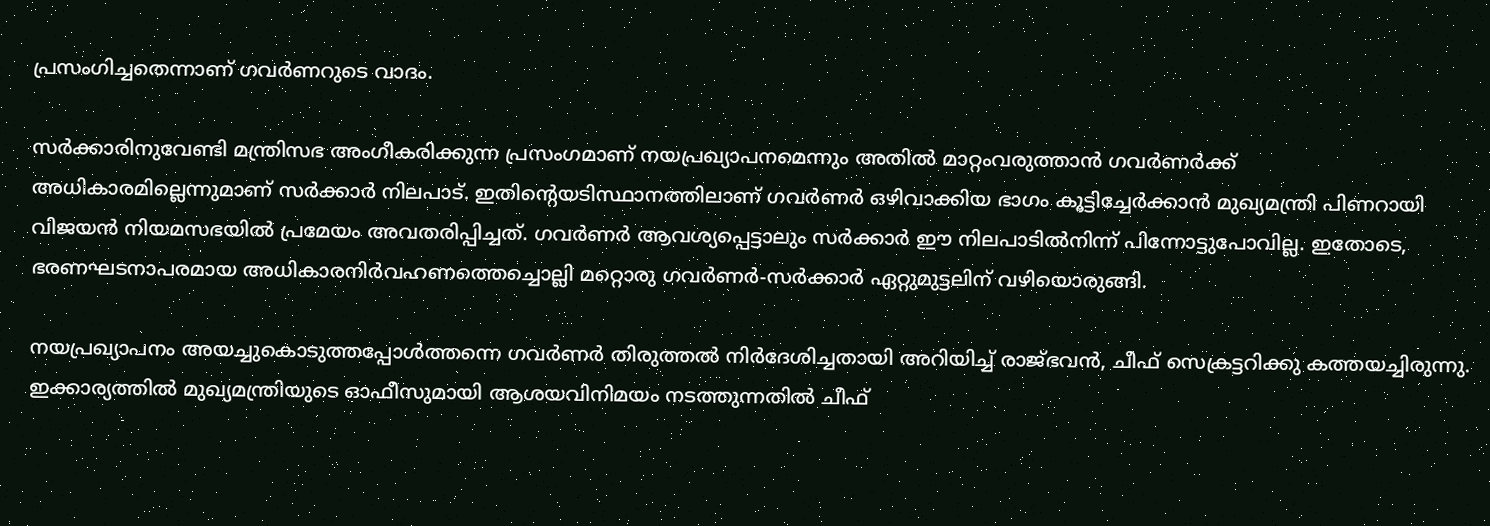പ്രസംഗിച്ചതെന്നാണ് ഗവർണറുടെ വാദം.

സർക്കാരിനുവേണ്ടി മന്ത്രിസഭ അംഗീകരിക്കുന്ന പ്രസംഗമാണ് നയപ്രഖ്യാപനമെന്നും അതിൽ മാറ്റംവരുത്താൻ ഗവർണർക്ക് അധികാരമില്ലെന്നുമാണ് സർക്കാർ നിലപാട്. ഇതിന്റെയടിസ്ഥാനത്തിലാണ് ഗവർണർ ഒഴിവാക്കിയ ഭാഗം കൂട്ടിച്ചേർക്കാൻ മുഖ്യമന്ത്രി പിണറായി വിജയൻ നിയമസഭയിൽ പ്രമേയം അവതരിപ്പിച്ചത്. ഗവർണർ ആവശ്യപ്പെട്ടാലും സർക്കാർ ഈ നിലപാടിൽനിന്ന് പിന്നോട്ടുപോവില്ല. ഇതോടെ, ഭരണഘടനാപരമായ അധികാരനിർവഹണത്തെച്ചൊല്ലി മറ്റൊരു ഗവർണർ-സർക്കാർ ഏറ്റുമുട്ടലിന് വഴിയൊരുങ്ങി.

നയപ്രഖ്യാപനം അയച്ചുകൊടുത്തപ്പോൾത്തന്നെ ഗവർണർ തിരുത്തൽ നിർദേശിച്ചതായി അറിയിച്ച് രാജ്ഭവൻ, ചീഫ് സെക്രട്ടറിക്കു കത്തയച്ചിരുന്നു. ഇക്കാര്യത്തിൽ മുഖ്യമന്ത്രിയുടെ ഓഫീസുമായി ആശയവിനിമയം നടത്തുന്നതിൽ ചീഫ്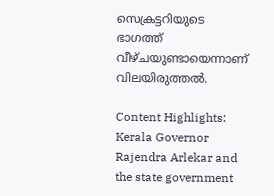സെക്രട്ടറിയുടെ ഭാഗത്ത് വീഴ്ചയുണ്ടായെന്നാണ് വിലയിരുത്തൽ.

Content Highlights: Kerala Governor Rajendra Arlekar and the state government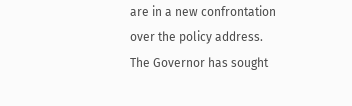are in a new confrontation over the policy address. The Governor has sought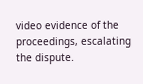video evidence of the proceedings, escalating the dispute.